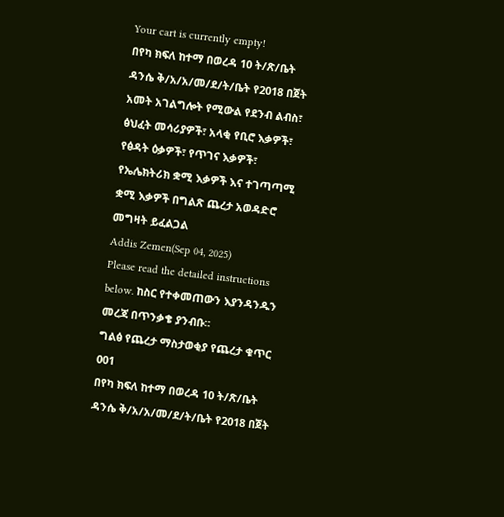Your cart is currently empty!
በየካ ክፍለ ከተማ በወረዳ 10 ት/ጽ/ቤት ዳንሴ ቅ/አ/አ/መ/ደ/ት/ቤት የ2018 በጀት አመት አገልግሎት የሚውል የደንብ ልብስ፣ ፅህፈት መሳሪያዎች፣ አላቂ የቢሮ እቃዎች፣ የፅዳት ዕቃዎች፣ የጥገና እቃዎች፣ የኤሌክትሪክ ቋሚ እቃዎች እና ተገጣጣሚ ቋሚ እቃዎች በግልጽ ጨረታ አወዳድሮ መግዛት ይፈልጋል
Addis Zemen(Sep 04, 2025)
Please read the detailed instructions below. ከስር የተቀመጠውን እያንዳንዱን መረጃ በጥንቃቄ ያንብቡ።
ግልፅ የጨረታ ማስታወቂያ የጨረታ ቁጥር 001
በየካ ክፍለ ከተማ በወረዳ 10 ት/ጽ/ቤት ዳንሴ ቅ/አ/አ/መ/ደ/ት/ቤት የ2018 በጀት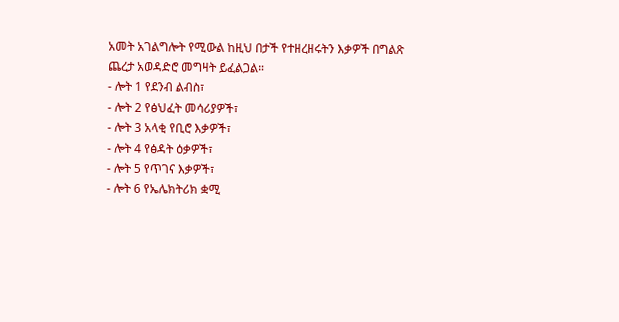አመት አገልግሎት የሚውል ከዚህ በታች የተዘረዘሩትን እቃዎች በግልጽ ጨረታ አወዳድሮ መግዛት ይፈልጋል።
- ሎት 1 የደንብ ልብስ፣
- ሎት 2 የፅህፈት መሳሪያዎች፣
- ሎት 3 አላቂ የቢሮ እቃዎች፣
- ሎት 4 የፅዳት ዕቃዎች፣
- ሎት 5 የጥገና እቃዎች፣
- ሎት 6 የኤሌክትሪክ ቋሚ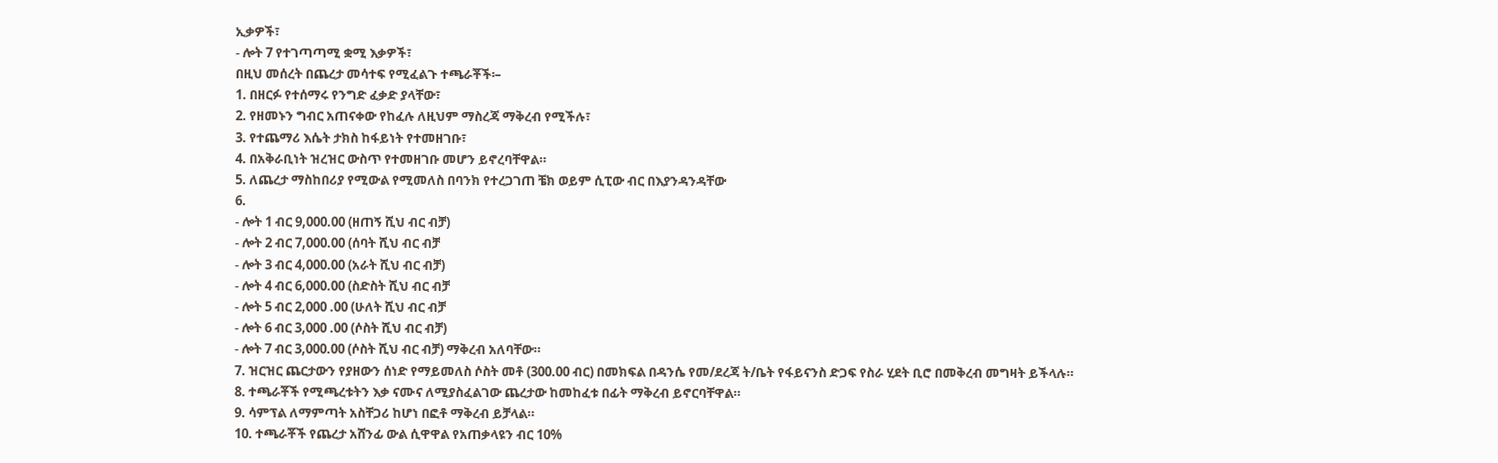ኢቃዎች፣
- ሎት 7 የተገጣጣሚ ቋሚ እቃዎች፣
በዚህ መሰረት በጨረታ መሳተፍ የሚፈልጉ ተጫራቾች፡–
1. በዘርፉ የተሰማሩ የንግድ ፈቃድ ያላቸው፣
2. የዘመኑን ግብር አጠናቀው የከፈሉ ለዚህም ማስረጃ ማቅረብ የሚችሉ፣
3. የተጨማሪ እሴት ታክስ ከፋይነት የተመዘገቡ፣
4. በአቅራቢነት ዝረዝር ውስጥ የተመዘገቡ መሆን ይኖረባቸዋል።
5. ለጨረታ ማስከበሪያ የሚውል የሚመለስ በባንክ የተረጋገጠ ቼክ ወይም ሲፒው ብር በእያንዳንዳቸው
6.
- ሎት 1 ብር 9,000.00 (ዘጠኝ ሺህ ብር ብቻ)
- ሎት 2 ብር 7,000.00 (ሰባት ሺህ ብር ብቻ
- ሎት 3 ብር 4,000.00 (አራት ሺህ ብር ብቻ)
- ሎት 4 ብር 6,000.00 (ስድስት ሺህ ብር ብቻ
- ሎት 5 ብር 2,000 .00 (ሁለት ሺህ ብር ብቻ
- ሎት 6 ብር 3,000 .00 (ሶስት ሺህ ብር ብቻ)
- ሎት 7 ብር 3,000.00 (ሶስት ሺህ ብር ብቻ) ማቅረብ አለባቸው።
7. ዝርዝር ጨርታውን የያዘውን ሰነድ የማይመለስ ሶስት መቶ (300.00 ብር) በመክፍል በዳንሴ የመ/ደረጃ ት/ቤት የፋይናንስ ድጋፍ የስራ ሂደት ቢሮ በመቅረብ መግዛት ይችላሉ።
8. ተጫራቾች የሚጫረቱትን እቃ ናሙና ለሚያስፈልገው ጨረታው ከመከፈቱ በፊት ማቅረብ ይኖርባቸዋል።
9. ሳምፕል ለማምጣት አስቸጋሪ ከሆነ በፎቶ ማቅረብ ይቻላል።
10. ተጫራቾች የጨረታ አሸንፊ ውል ሲዋዋል የአጠቃላዩን ብር 10%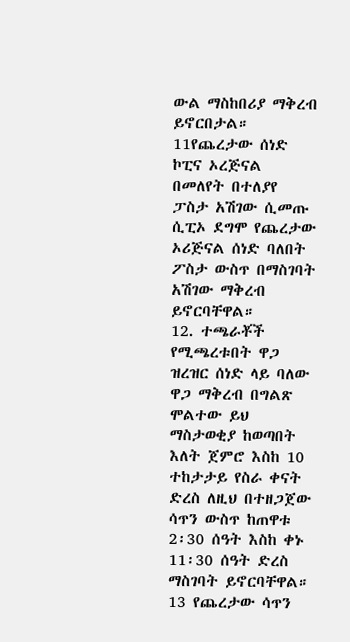ውል ማስከበሪያ ማቅረብ ይኖርበታል።
11የጨረታው ሰነድ ኮፒና ኦረጅናል በመለየት በተለያየ ፓስታ አሽገው ሲመጡ ሲፒኦ ደግሞ የጨረታው ኦሪጅናል ሰነድ ባለበት ፖስታ ውስጥ በማስገባት አሽገው ማቅረብ ይኖርባቸዋል።
12. ተጫራቾች የሚጫረቱበት ዋጋ ዝረዝር ሰነድ ላይ ባለው ዋጋ ማቅረብ በግልጽ ሞልተው ይህ ማስታወቂያ ከወጣበት እለት ጀምሮ እስከ 10 ተከታታይ የስራ ቀናት ድረስ ለዚህ በተዘጋጀው ሳጥን ውስጥ ከጠዋቱ 2፡30 ሰዓት እስከ ቀኑ 11፡30 ሰዓት ድረስ ማስገባት ይኖርባቸዋል።
13 የጨረታው ሳጥን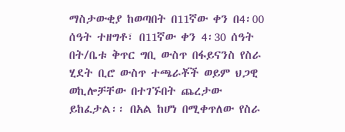ማስታውቂያ ከወጣበት በ11ኛው ቀን በ4፡00 ሰዓት ተዘግቶ፣ በ11ኛው ቀን 4፡30 ሰዓት በት/ቤቱ ቅጥር ግቢ ውስጥ በፋይናንስ የስራ ሂደት ቢሮ ውስጥ ተጫራቾች ወይም ህጋዊ ወኪሎቻቸው በተገኙበት ጨረታው ይከፈታል፡፡ በአል ከሆነ በሚቀጥለው የስራ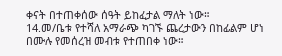ቀናት በተጠቀሰው ሰዓት ይከፈታል ማለት ነው።
14.መ/ቤቱ የተሻለ አማራጭ ካገኙ ጨረታውን በከፊልም ሆነ በሙሉ የመሰረዝ መብቱ የተጠበቀ ነው።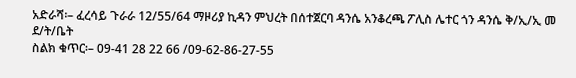አድራሻ፡– ፈረሳይ ጉራራ 12/55/64 ማዞሪያ ኪዳን ምህረት በሰተጀርባ ዳንሴ አንቆረጫ ፖሊስ ሌተር ጎን ዳንሴ ቅ/ኢ/ኢ መ ደ/ት/ቤት
ስልክ ቁጥር፡– 09-41 28 22 66 /09-62-86-27-55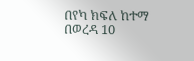በየካ ክፍለ ከተማ በወረዳ 10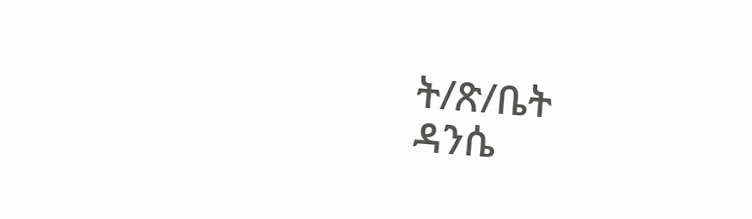ት/ጽ/ቤት
ዳንሴ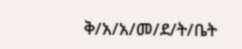ቅ/አ/አ/መ/ደ/ት/ቤት